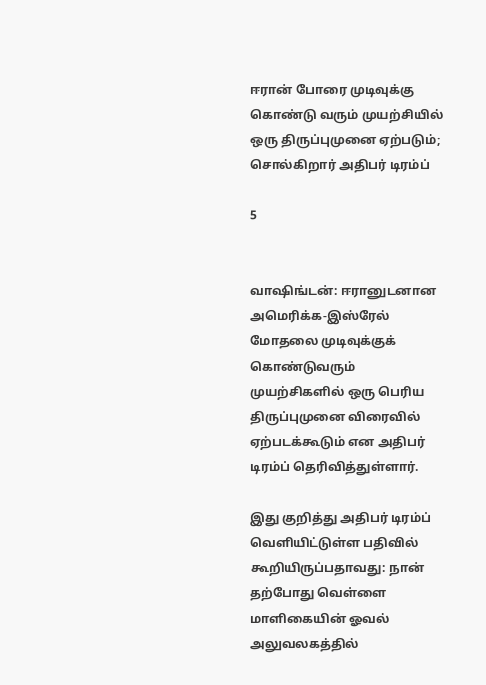ஈரான் போரை முடிவுக்கு கொண்டு வரும் முயற்சியில் ஒரு திருப்புமுனை ஏற்படும்; சொல்கிறார் அதிபர் டிரம்ப்

5


வாஷிங்டன்: ஈரானுடனான அமெரிக்க-இஸ்ரேல் மோதலை முடிவுக்குக் கொண்டுவரும் முயற்சிகளில் ஒரு பெரிய திருப்புமுனை விரைவில் ஏற்படக்கூடும் என அதிபர் டிரம்ப் தெரிவித்துள்ளார்.

இது குறித்து அதிபர் டிரம்ப் வெளியிட்டுள்ள பதிவில் கூறியிருப்பதாவது: நான் தற்போது வெள்ளை மாளிகையின் ஓவல் அலுவலகத்தில்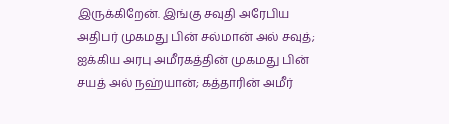இருக்கிறேன். இங்கு சவுதி அரேபிய அதிபர் முகமது பின் சல்மான் அல் சவுத்; ஐக்கிய அரபு அமீரகத்தின் முகமது பின் சயத் அல் நஹ்யான்; கத்தாரின் அமீர்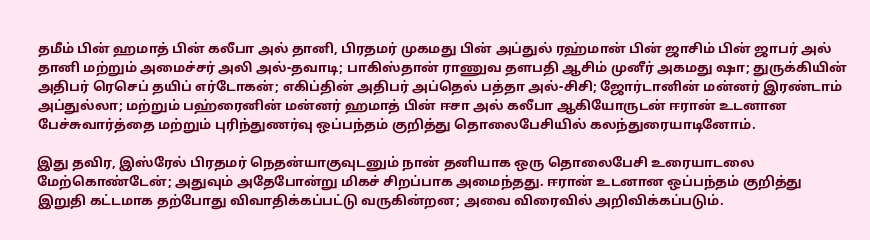தமீம் பின் ஹமாத் பின் கலீபா அல் தானி, பிரதமர் முகமது பின் அப்துல் ரஹ்மான் பின் ஜாசிம் பின் ஜாபர் அல் தானி மற்றும் அமைச்சர் அலி அல்-தவாடி; பாகிஸ்தான் ராணுவ தளபதி ஆசிம் முனீர் அகமது ஷா; துருக்கியின் அதிபர் ரெசெப் தயிப் எர்டோகன்; எகிப்தின் அதிபர் அப்தெல் பத்தா அல்-சிசி; ஜோர்டானின் மன்னர் இரண்டாம் அப்துல்லா; மற்றும் பஹ்ரைனின் மன்னர் ஹமாத் பின் ஈசா அல் கலீபா ஆகியோருடன் ஈரான் உடனான பேச்சுவார்த்தை மற்றும் புரிந்துணர்வு ஒப்பந்தம் குறித்து தொலைபேசியில் கலந்துரையாடினோம்.

இது தவிர, இஸ்ரேல் பிரதமர் நெதன்யாகுவுடனும் நான் தனியாக ஒரு தொலைபேசி உரையாடலை மேற்கொண்டேன்; அதுவும் அதேபோன்று மிகச் சிறப்பாக அமைந்தது. ஈரான் உடனான ஒப்பந்தம் குறித்து இறுதி கட்டமாக தற்போது விவாதிக்கப்பட்டு வருகின்றன; அவை விரைவில் அறிவிக்கப்படும்.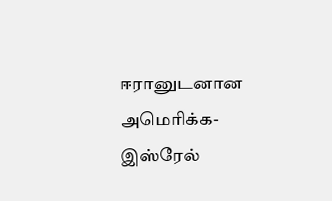ஈரானுடனான அமெரிக்க-இஸ்ரேல்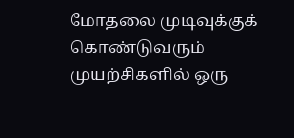மோதலை முடிவுக்குக் கொண்டுவரும் முயற்சிகளில் ஒரு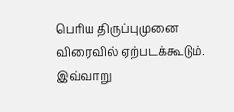பெரிய திருப்புமுனை விரைவில் ஏற்படக்கூடும். இவ்வாறு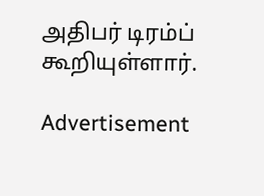அதிபர் டிரம்ப் கூறியுள்ளார்.

Advertisement